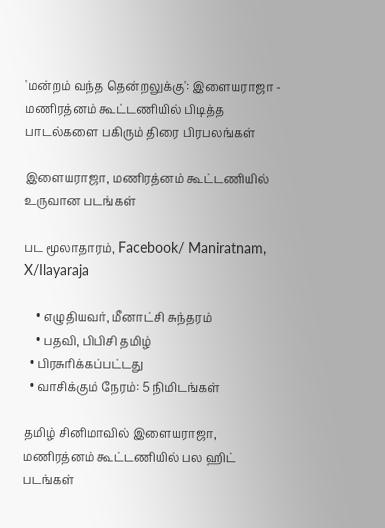'மன்றம் வந்த தென்றலுக்கு': இளையராஜா - மணிரத்னம் கூட்டணியில் பிடித்த பாடல்களை பகிரும் திரை பிரபலங்கள்

இளையராஜா, மணிரத்னம் கூட்டணியில் உருவான படங்கள்

பட மூலாதாரம், Facebook/ Maniratnam, X/Ilayaraja

    • எழுதியவர், மீனாட்சி சுந்தரம்
    • பதவி, பிபிசி தமிழ்
  • பிரசுரிக்கப்பட்டது
  • வாசிக்கும் நேரம்: 5 நிமிடங்கள்

தமிழ் சினிமாவில் இளையராஜா, மணிரத்னம் கூட்டணியில் பல ஹிட் படங்கள்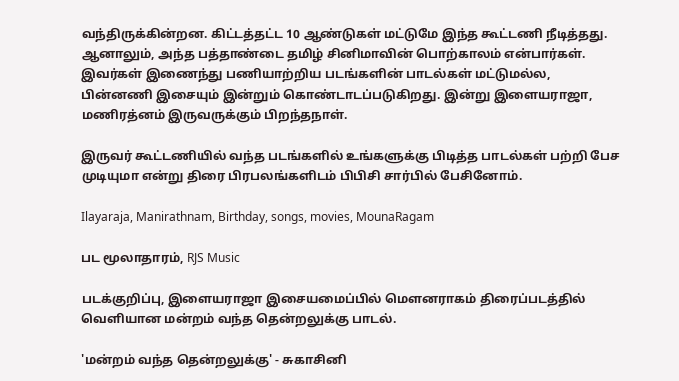வந்திருக்கின்றன. கிட்டத்தட்ட 10 ஆண்டுகள் மட்டுமே இந்த கூட்டணி நீடித்தது. ஆனாலும், அந்த பத்தாண்டை தமிழ் சினிமாவின் பொற்காலம் என்பார்கள். இவர்கள் இணைந்து பணியாற்றிய படங்களின் பாடல்கள் மட்டுமல்ல, பின்னணி இசையும் இன்றும் கொண்டாடப்படுகிறது. இன்று இளையராஜா, மணிரத்னம் இருவருக்கும் பிறந்தநாள்.

இருவர் கூட்டணியில் வந்த படங்களில் உங்களுக்கு பிடித்த பாடல்கள் பற்றி பேச முடியுமா என்று திரை பிரபலங்களிடம் பிபிசி சார்பில் பேசினோம்.

Ilayaraja, Manirathnam, Birthday, songs, movies, MounaRagam

பட மூலாதாரம், RJS Music

படக்குறிப்பு, இளையராஜா இசையமைப்பில் மெளனராகம் திரைப்படத்தில் வெளியான மன்றம் வந்த தென்றலுக்கு பாடல்.

'மன்றம் வந்த தென்றலுக்கு' - சுகாசினி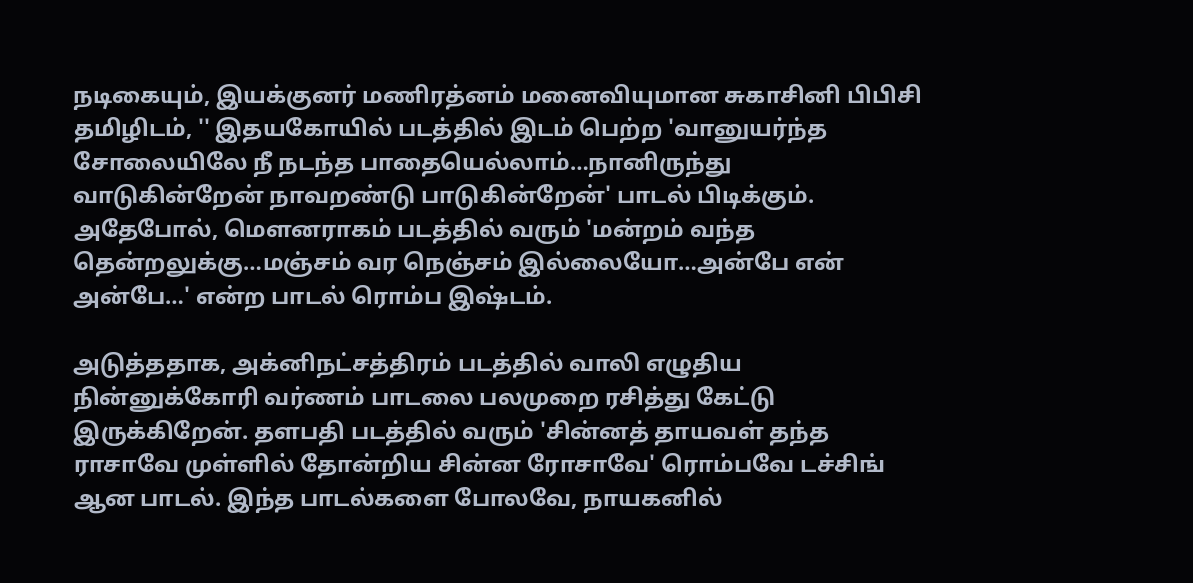நடிகையும், இயக்குனர் மணிரத்னம் மனைவியுமான சுகாசினி பிபிசி தமிழிடம், '' இதயகோயில் படத்தில் இடம் பெற்ற 'வானுயர்ந்த சோலையிலே நீ நடந்த பாதையெல்லாம்…நானிருந்து வாடுகின்றேன் நாவறண்டு பாடுகின்றேன்' பாடல் பிடிக்கும். அதேபோல், மெளனராகம் படத்தில் வரும் 'மன்றம் வந்த தென்றலுக்கு…மஞ்சம் வர நெஞ்சம் இல்லையோ…அன்பே என் அன்பே…' என்ற பாடல் ரொம்ப இஷ்டம்.

அடுத்ததாக, அக்னிநட்சத்திரம் படத்தில் வாலி எழுதிய நின்னுக்கோரி வர்ணம் பாடலை பலமுறை ரசித்து கேட்டு இருக்கிறேன். தளபதி படத்தில் வரும் 'சின்னத் தாயவள் தந்த ராசாவே முள்ளில் தோன்றிய சின்ன ரோசாவே' ரொம்பவே டச்சிங் ஆன பாடல். இந்த பாடல்களை போலவே, நாயகனில்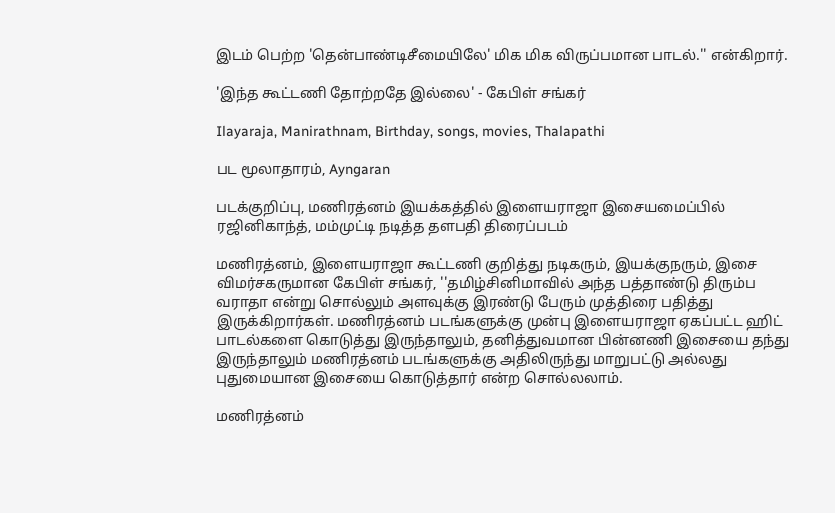இடம் பெற்ற 'தென்பாண்டிசீமையிலே' மிக மிக விருப்பமான பாடல்.'' என்கிறார்.

'இந்த கூட்டணி தோற்றதே இல்லை' - கேபிள் சங்கர்

Ilayaraja, Manirathnam, Birthday, songs, movies, Thalapathi

பட மூலாதாரம், Ayngaran

படக்குறிப்பு, மணிரத்னம் இயக்கத்தில் இளையராஜா இசையமைப்பில் ரஜினிகாந்த், மம்முட்டி நடித்த தளபதி திரைப்படம்

மணிரத்னம், இளையராஜா கூட்டணி குறித்து நடிகரும், இயக்குநரும், இசை விமர்சகருமான கேபிள் சங்கர், ''தமிழ்சினிமாவில் அந்த பத்தாண்டு திரும்ப வராதா என்று சொல்லும் அளவுக்கு இரண்டு பேரும் முத்திரை பதித்து இருக்கிறார்கள். மணிரத்னம் படங்களுக்கு முன்பு இளையராஜா ஏகப்பட்ட ஹிட் பாடல்களை கொடுத்து இருந்தாலும், தனித்துவமான பின்னணி இசையை தந்து இருந்தாலும் மணிரத்னம் படங்களுக்கு அதிலிருந்து மாறுபட்டு அல்லது புதுமையான இசையை கொடுத்தார் என்ற சொல்லலாம்.

மணிரத்னம்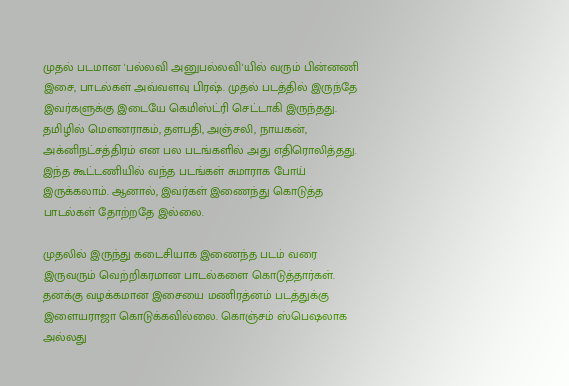முதல் படமான 'பல்லவி அனுபல்லவி'யில் வரும் பின்னணி இசை, பாடல்கள் அவ்வளவு பிரஷ். முதல் படத்தில் இருந்தே இவர்களுக்கு இடையே கெமிஸ்ட்ரி செட்டாகி இருந்தது. தமிழில் மெளனராகம், தளபதி, அஞ்சலி, நாயகன், அக்னிநட்சத்திரம் என பல படங்களில் அது எதிரொலித்தது. இந்த கூட்டணியில் வந்த படங்கள் சுமாராக போய் இருக்கலாம். ஆனால், இவர்கள் இணைந்து கொடுத்த பாடல்கள் தோற்றதே இல்லை.

முதலில் இருந்து கடைசியாக இணைந்த படம் வரை இருவரும் வெற்றிகரமான பாடல்களை கொடுத்தார்கள். தனக்கு வழக்கமான இசையை மணிரத்னம் படத்துக்கு இளையராஜா கொடுக்கவில்லை. கொஞ்சம் ஸ்பெஷலாக அல்லது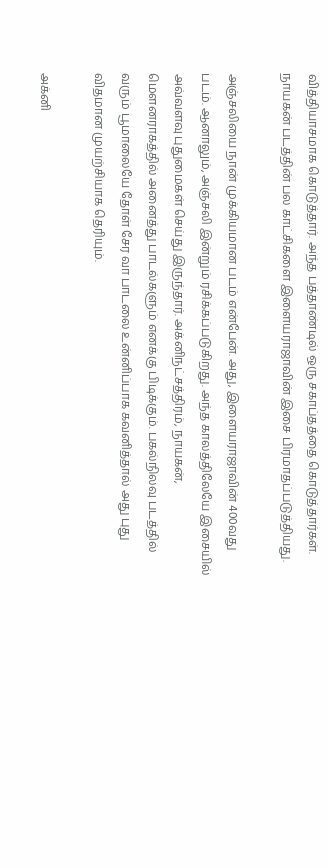வித்தியாசமாக கொடுத்தார். அந்த பத்தாண்டில் ஒரு சகாப்தத்தை கொடுத்தார்கள். நாயகன் படத்தின் பல காட்சிகளை இளையராஜாவின் இசை பிரமாதப்படுத்தியது.

அஞ்சலியை நான் முக்கியமான படம் என்பேன். அது, இளையராஜாவின் 400வது படம். ஆனாலும், அஞ்சலி இன்றும் ரசிக்கப்படுகிறது. அந்த காலத்திலேயே இசையில் அவ்வளவு புதுமைகள் செய்து இருந்தார். அக்னிநட்சத்திரம், நாயகன், மெளனராகத்தில் அனைத்து பாடல்களும் எனக்கு பிடிக்கும். பகல்நிலவு படத்தில் வரும் பூமாலையே தோள் சேர வா பாடலை உன்னிப்பாக கவனித்தால் அது புது விதமான முயற்சியாக தெரியும்.

அக்னி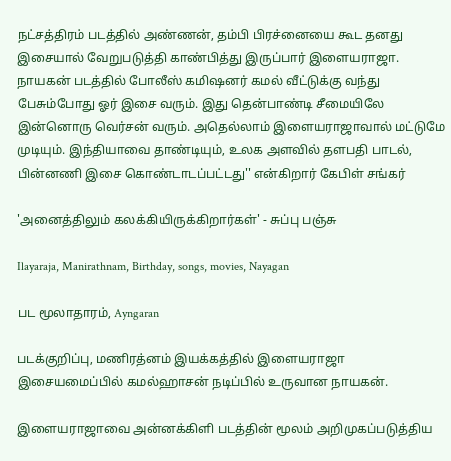நட்சத்திரம் படத்தில் அண்ணன், தம்பி பிரச்னையை கூட தனது இசையால் வேறுபடுத்தி காண்பித்து இருப்பார் இளையராஜா. நாயகன் படத்தில் போலீஸ் கமிஷனர் கமல் வீட்டுக்கு வந்து பேசும்போது ஓர் இசை வரும். இது தென்பாண்டி சீமையிலே இன்னொரு வெர்சன் வரும். அதெல்லாம் இளையராஜாவால் மட்டுமே முடியும். இந்தியாவை தாண்டியும், உலக அளவில் தளபதி பாடல், பின்னணி இசை கொண்டாடப்பட்டது'' என்கிறார் கேபிள் சங்கர்

'அனைத்திலும் கலக்கியிருக்கிறார்கள்' - சுப்பு பஞ்சு

Ilayaraja, Manirathnam, Birthday, songs, movies, Nayagan

பட மூலாதாரம், Ayngaran

படக்குறிப்பு, மணிரத்னம் இயக்கத்தில் இளையராஜா இசையமைப்பில் கமல்ஹாசன் நடிப்பில் உருவான நாயகன்.

இளையராஜாவை அன்னக்கிளி படத்தின் மூலம் அறிமுகப்படுத்திய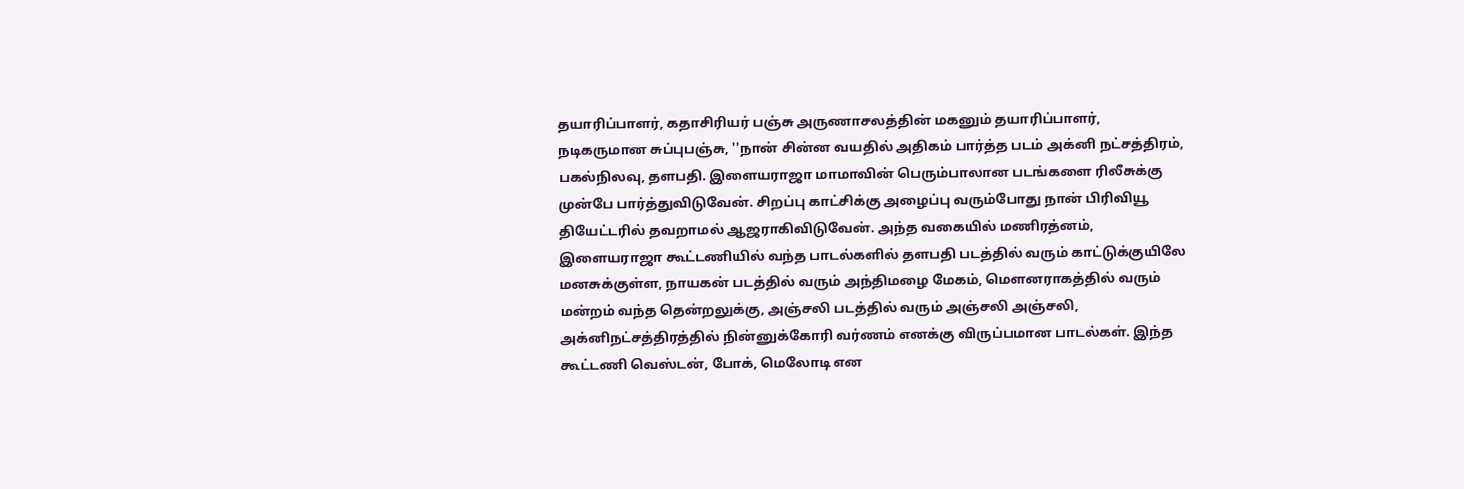தயாரிப்பாளர், கதாசிரியர் பஞ்சு அருணாசலத்தின் மகனும் தயாரிப்பாளர், நடிகருமான சுப்புபஞ்சு, ''நான் சின்ன வயதில் அதிகம் பார்த்த படம் அக்னி நட்சத்திரம், பகல்நிலவு, தளபதி. இளையராஜா மாமாவின் பெரும்பாலான படங்களை ரிலீசுக்கு முன்பே பார்த்துவிடுவேன். சிறப்பு காட்சிக்கு அழைப்பு வரும்போது நான் பிரிவியூ தியேட்டரில் தவறாமல் ஆஜராகிவிடுவேன். அந்த வகையில் மணிரத்னம், இளையராஜா கூட்டணியில் வந்த பாடல்களில் தளபதி படத்தில் வரும் காட்டுக்குயிலே மனசுக்குள்ள, நாயகன் படத்தில் வரும் அந்திமழை மேகம், மெளனராகத்தில் வரும் மன்றம் வந்த தென்றலுக்கு, அஞ்சலி படத்தில் வரும் அஞ்சலி அஞ்சலி, அக்னிநட்சத்திரத்தில் நின்னுக்கோரி வர்ணம் எனக்கு விருப்பமான பாடல்கள். இந்த கூட்டணி வெஸ்டன், போக், மெலோடி என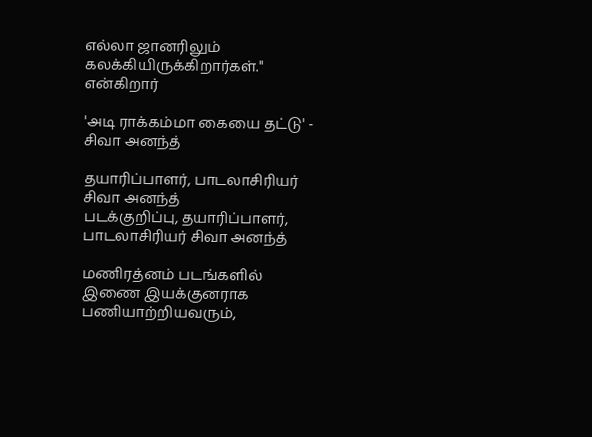எல்லா ஜானரிலும் கலக்கியிருக்கிறார்கள்.'' என்கிறார்

'அடி ராக்கம்மா கையை தட்டு' - சிவா அனந்த்

தயாரிப்பாளர், பாடலாசிரியர் சிவா அனந்த்
படக்குறிப்பு, தயாரிப்பாளர், பாடலாசிரியர் சிவா அனந்த்

மணிரத்னம் படங்களில் இணை இயக்குனராக பணியாற்றியவரும்,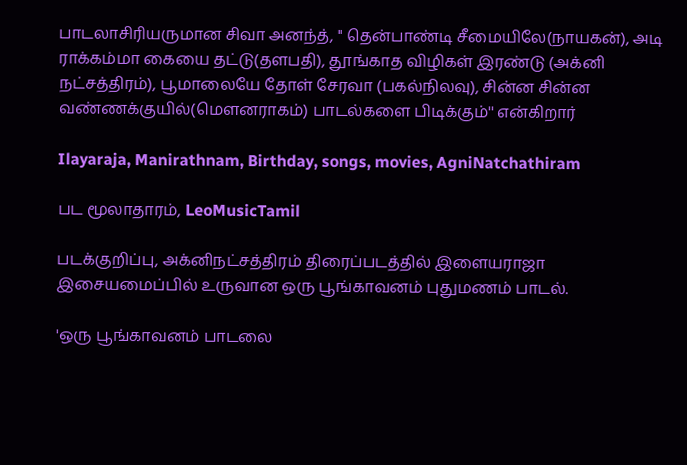பாடலாசிரியருமான சிவா அனந்த், '' தென்பாண்டி சீமையிலே(நாயகன்), அடி ராக்கம்மா கையை தட்டு(தளபதி), தூங்காத விழிகள் இரண்டு (அக்னி நட்சத்திரம்), பூமாலையே தோள் சேரவா (பகல்நிலவு), சின்ன சின்ன வண்ணக்குயில்(மெளனராகம்) பாடல்களை பிடிக்கும்'' என்கிறார்

Ilayaraja, Manirathnam, Birthday, songs, movies, AgniNatchathiram

பட மூலாதாரம், LeoMusicTamil

படக்குறிப்பு, அக்னிநட்சத்திரம் திரைப்படத்தில் இளையராஜா இசையமைப்பில் உருவான ஒரு பூங்காவனம் புதுமணம் பாடல்.

'ஒரு பூங்காவனம் பாடலை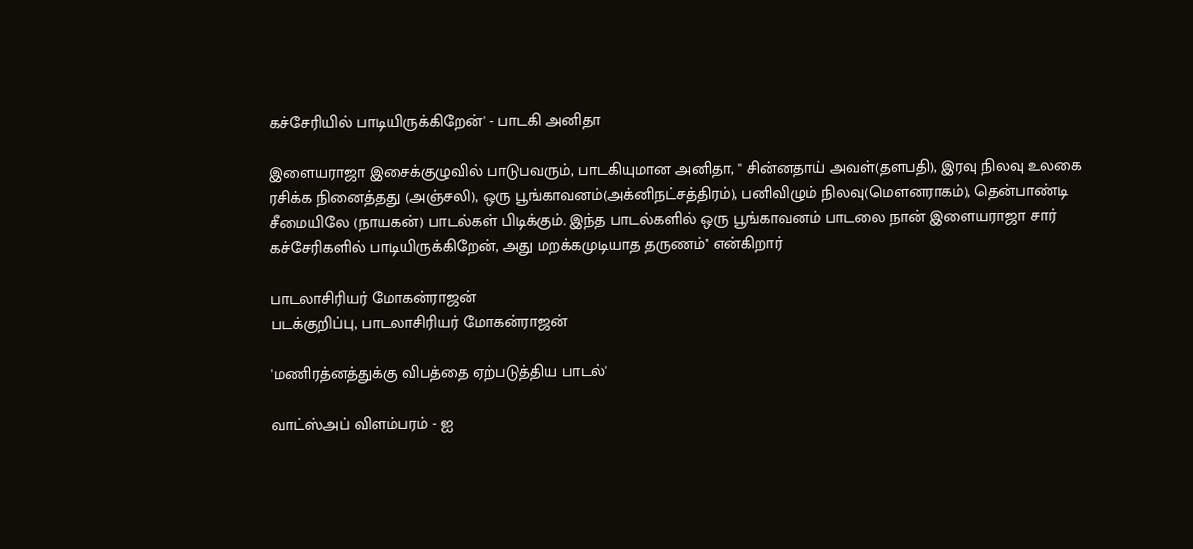கச்சேரியில் பாடியிருக்கிறேன்' - பாடகி அனிதா

இளையராஜா இசைக்குழுவில் பாடுபவரும், பாடகியுமான அனிதா, '' சின்னதாய் அவள்(தளபதி), இரவு நிலவு உலகை ரசிக்க நினைத்தது (அஞ்சலி), ஒரு பூங்காவனம்(அக்னிநட்சத்திரம்), பனிவிழும் நிலவு(மெளனராகம்), தென்பாண்டி சீமையிலே (நாயகன்) பாடல்கள் பிடிக்கும். இந்த பாடல்களில் ஒரு பூங்காவனம் பாடலை நான் இளையராஜா சார் கச்சேரிகளில் பாடியிருக்கிறேன், அது மறக்கமுடியாத தருணம்'' என்கிறார்

பாடலாசிரியர் மோகன்ராஜன்
படக்குறிப்பு, பாடலாசிரியர் மோகன்ராஜன்

'மணிரத்னத்துக்கு விபத்தை ஏற்படுத்திய பாடல்'

வாட்ஸ்அப் விளம்பரம் - ஐ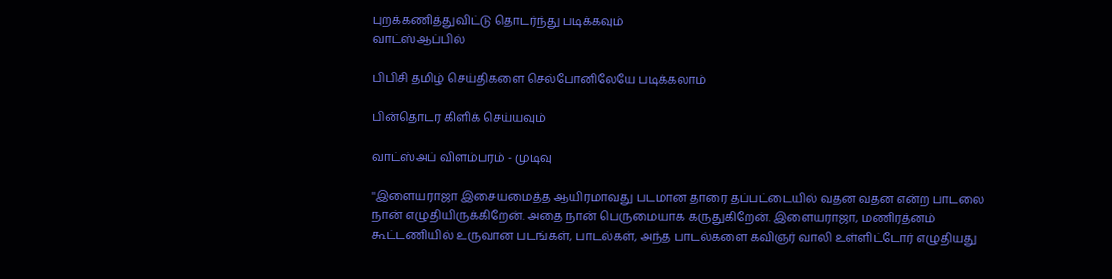புறக்கணித்துவிட்டு தொடர்ந்து படிக்கவும்
வாட்ஸ்ஆப்பில்

பிபிசி தமிழ் செய்திகளை செல்போனிலேயே படிக்கலாம்

பின்தொடர கிளிக் செய்யவும்

வாட்ஸ்அப் விளம்பரம் - முடிவு

''இளையராஜா இசையமைத்த ஆயிரமாவது படமான தாரை தப்பட்டையில் வதன வதன என்ற பாடலை நான் எழுதியிருக்கிறேன். அதை நான் பெருமையாக கருதுகிறேன். இளையராஜா, மணிரத்னம் கூட்டணியில் உருவான படங்கள், பாடல்கள், அந்த பாடல்களை கவிஞர் வாலி உள்ளிட்டோர் எழுதியது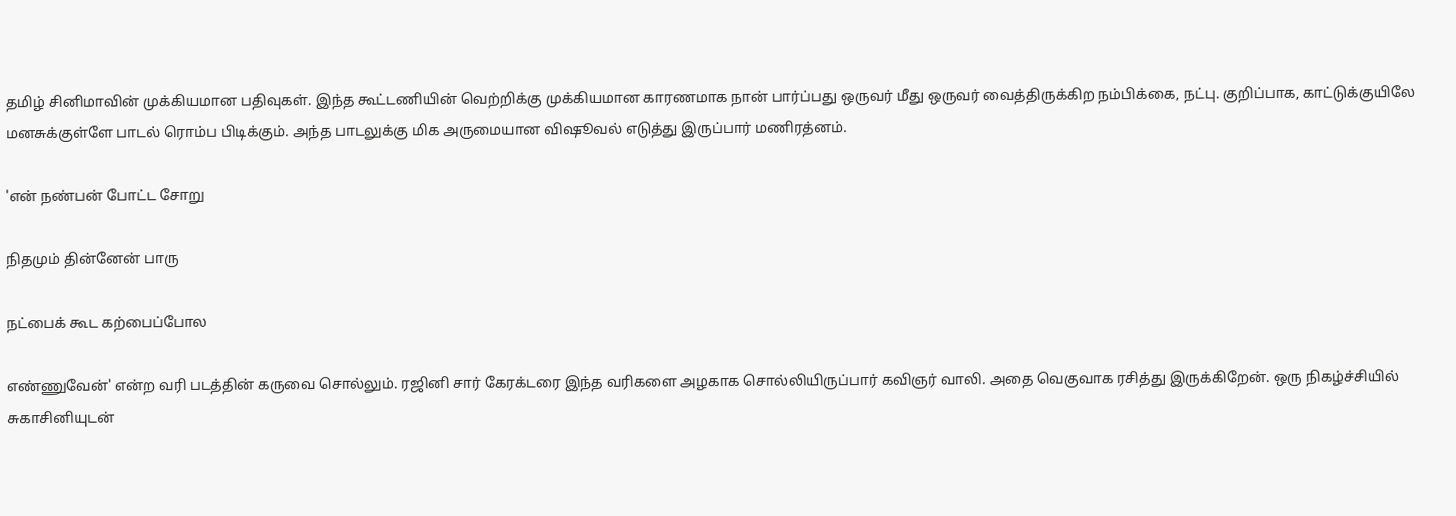தமிழ் சினிமாவின் முக்கியமான பதிவுகள். இந்த கூட்டணியின் வெற்றிக்கு முக்கியமான காரணமாக நான் பார்ப்பது ஒருவர் மீது ஒருவர் வைத்திருக்கிற நம்பிக்கை, நட்பு. குறிப்பாக, காட்டுக்குயிலே மனசுக்குள்ளே பாடல் ரொம்ப பிடிக்கும். அந்த பாடலுக்கு மிக அருமையான விஷூவல் எடுத்து இருப்பார் மணிரத்னம்.

'என் நண்பன் போட்ட சோறு

நிதமும் தின்னேன் பாரு

நட்பைக் கூட கற்பைப்போல

எண்ணுவேன்' என்ற வரி படத்தின் கருவை சொல்லும். ரஜினி சார் கேரக்டரை இந்த வரிகளை அழகாக சொல்லியிருப்பார் கவிஞர் வாலி. அதை வெகுவாக ரசித்து இருக்கிறேன். ஒரு நிகழ்ச்சியில் சுகாசினியுடன்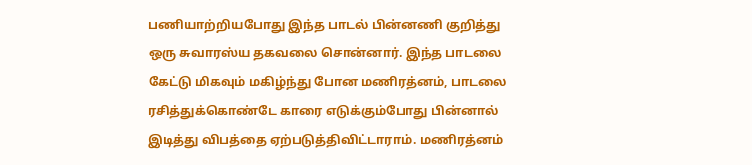பணியாற்றியபோது இந்த பாடல் பின்னணி குறித்து ஒரு சுவாரஸ்ய தகவலை சொன்னார். இந்த பாடலை கேட்டு மிகவும் மகிழ்ந்து போன மணிரத்னம், பாடலை ரசித்துக்கொண்டே காரை எடுக்கும்போது பின்னால் இடித்து விபத்தை ஏற்படுத்திவிட்டாராம். மணிரத்னம்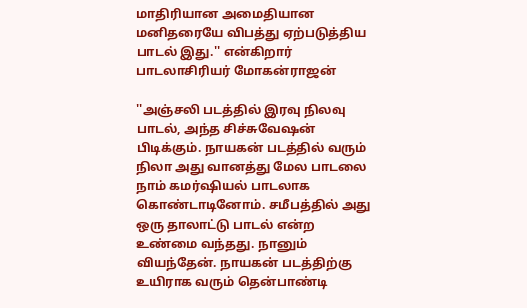மாதிரியான அமைதியான மனிதரையே விபத்து ஏற்படுத்திய பாடல் இது.'' என்கிறார் பாடலாசிரியர் மோகன்ராஜன்

''அஞ்சலி படத்தில் இரவு நிலவு பாடல், அந்த சிச்சுவேஷன் பிடிக்கும். நாயகன் படத்தில் வரும் நிலா அது வானத்து மேல பாடலை நாம் கமர்ஷியல் பாடலாக கொண்டாடினோம். சமீபத்தில் அது ஒரு தாலாட்டு பாடல் என்ற உண்மை வந்தது. நானும் வியந்தேன். நாயகன் படத்திற்கு உயிராக வரும் தென்பாண்டி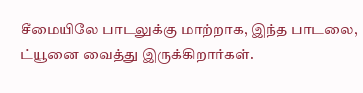சீமையிலே பாடலுக்கு மாற்றாக, இந்த பாடலை, ட்யூனை வைத்து இருக்கிறார்கள்.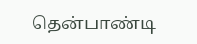தென்பாண்டி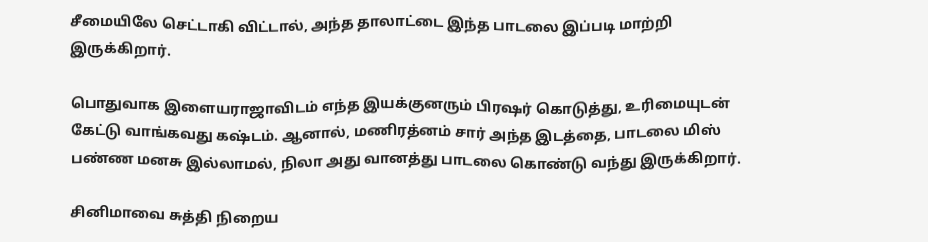சீமையிலே செட்டாகி விட்டால், அந்த தாலாட்டை இந்த பாடலை இப்படி மாற்றி இருக்கிறார்.

பொதுவாக இளையராஜாவிடம் எந்த இயக்குனரும் பிரஷர் கொடுத்து, உரிமையுடன் கேட்டு வாங்கவது கஷ்டம். ஆனால், மணிரத்னம் சார் அந்த இடத்தை, பாடலை மிஸ் பண்ண மனசு இல்லாமல், நிலா அது வானத்து பாடலை கொண்டு வந்து இருக்கிறார்.

சினிமாவை சுத்தி நிறைய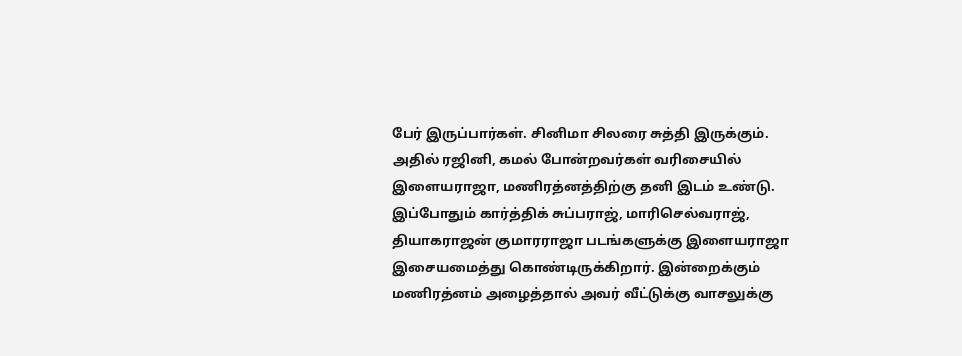பேர் இருப்பார்கள். சினிமா சிலரை சுத்தி இருக்கும். அதில் ரஜினி, கமல் போன்றவர்கள் வரிசையில் இளையராஜா, மணிரத்னத்திற்கு தனி இடம் உண்டு. இப்போதும் கார்த்திக் சுப்பராஜ், மாரிசெல்வராஜ், தியாகராஜன் குமாரராஜா படங்களுக்கு இளையராஜா இசையமைத்து கொண்டிருக்கிறார். இன்றைக்கும் மணிரத்னம் அழைத்தால் அவர் வீட்டுக்கு வாசலுக்கு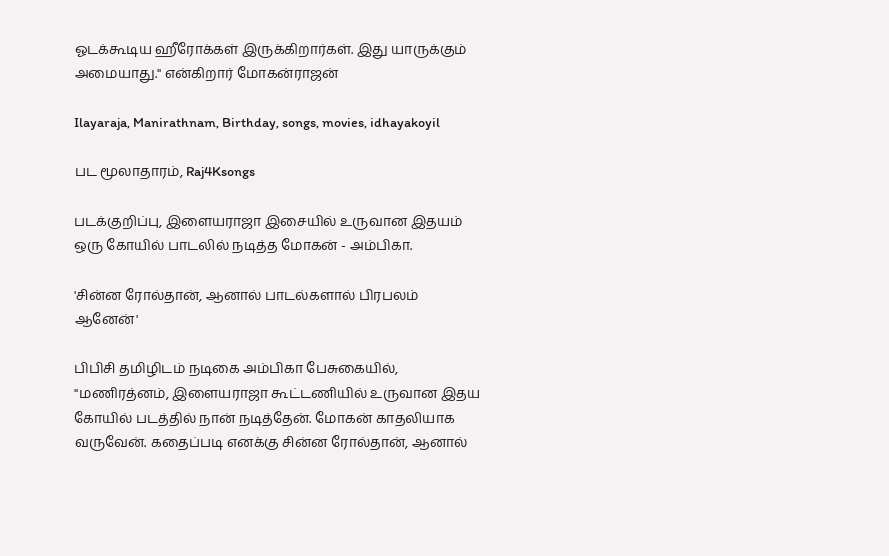ஓடக்கூடிய ஹீரோக்கள் இருக்கிறார்கள். இது யாருக்கும் அமையாது.'' என்கிறார் மோகன்ராஜன்

Ilayaraja, Manirathnam, Birthday, songs, movies, idhayakoyil

பட மூலாதாரம், Raj4Ksongs

படக்குறிப்பு, இளையராஜா இசையில் உருவான இதயம் ஒரு கோயில் பாடலில் நடித்த மோகன் - அம்பிகா.

'சின்ன ரோல்தான், ஆனால் பாடல்களால் பிரபலம் ஆனேன்'

பிபிசி தமிழிடம் நடிகை அம்பிகா பேசுகையில், ''மணிரத்னம், இளையராஜா கூட்டணியில் உருவான இதய கோயில் படத்தில் நான் நடித்தேன். மோகன் காதலியாக வருவேன். கதைப்படி எனக்கு சின்ன ரோல்தான், ஆனால்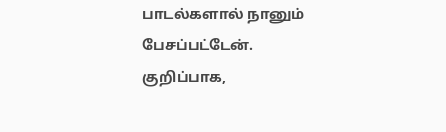பாடல்களால் நானும் பேசப்பட்டேன். குறிப்பாக,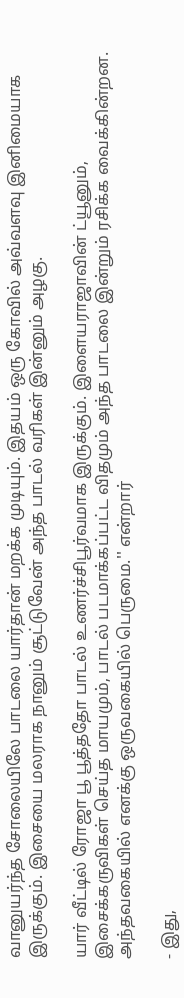வானுயர்ந்த சோலையிலே பாடலை யார்தான் மறக்க முடியும். இதயம் ஒரு கோவில் அவ்வளவு இனிமையாக இருக்கும். இசையை மலராக நானும் சூட்டுவேன் அந்த பாடல் வரிகள் இன்னும் அழகு.

யார் வீட்டில் ரோஜா பூ பூத்ததோ பாடல் உணர்ச்சிபூர்வமாக இருக்கும். இளையராஜாவின் ட்யூனும், இசைக்கருவிகள் செய்த மாயமும், பாடல் படமாக்கப்பட்ட விதமும் அந்த பாடலை இன்றும் ரசிக்க வைக்கின்றன. அந்தவகையில் எனக்கு ஒருவகையில் பெருமை.'' என்றார்

- இது,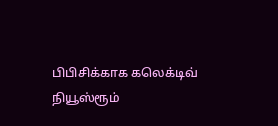பிபிசிக்காக கலெக்டிவ் நியூஸ்ரூம்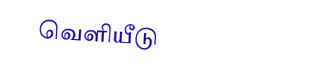வெளியீடு